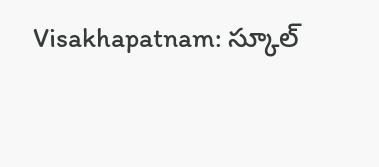Visakhapatnam: స్కూల్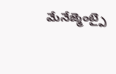మేనేజ్మెంట్పై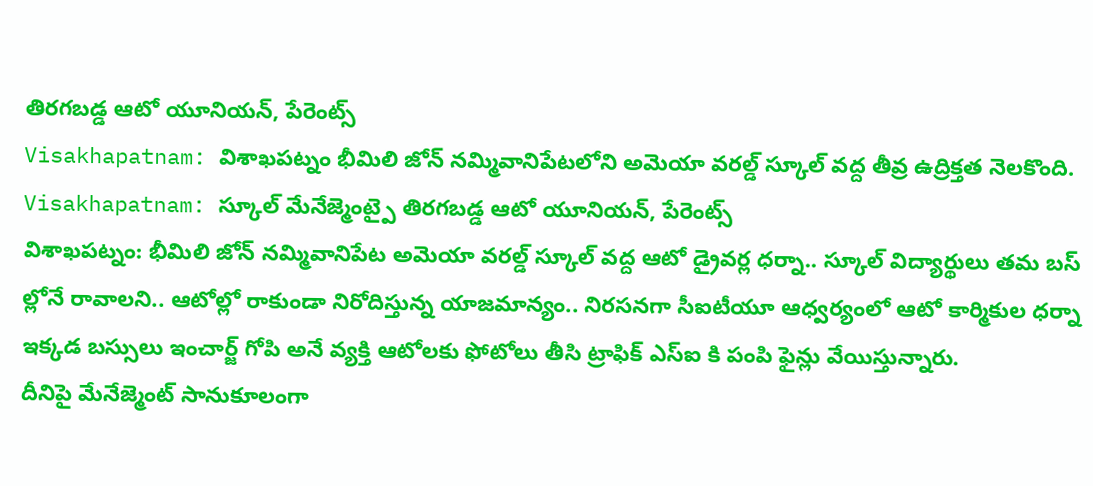తిరగబడ్డ ఆటో యూనియన్, పేరెంట్స్
Visakhapatnam: విశాఖపట్నం భీమిలి జోన్ నమ్మివానిపేటలోని అమెయా వరల్డ్ స్కూల్ వద్ద తీవ్ర ఉద్రిక్తత నెలకొంది.
Visakhapatnam: స్కూల్ మేనేజ్మెంట్పై తిరగబడ్డ ఆటో యూనియన్, పేరెంట్స్
విశాఖపట్నం: భీమిలి జోన్ నమ్మివానిపేట అమెయా వరల్డ్ స్కూల్ వద్ద ఆటో డ్రైవర్ల ధర్నా.. స్కూల్ విద్యార్థులు తమ బస్ ల్లోనే రావాలని.. ఆటోల్లో రాకుండా నిరోదిస్తున్న యాజమాన్యం.. నిరసనగా సీఐటీయూ ఆధ్వర్యంలో ఆటో కార్మికుల ధర్నా ఇక్కడ బస్సులు ఇంచార్జ్ గోపి అనే వ్యక్తి ఆటోలకు ఫోటోలు తీసి ట్రాఫిక్ ఎస్ఐ కి పంపి ఫైన్లు వేయిస్తున్నారు.
దీనిపై మేనేజ్మెంట్ సానుకూలంగా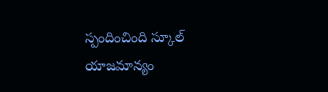స్పందించింది స్కూల్ యాజమాన్యం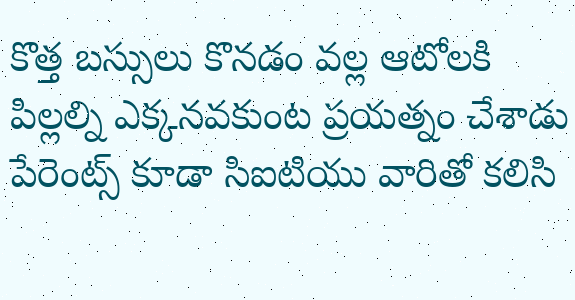కొత్త బస్సులు కొనడం వల్ల ఆటోలకి పిల్లల్ని ఎక్కనవకుంట ప్రయత్నం చేశాడు పేరెంట్స్ కూడా సిఐటియు వారితో కలిసి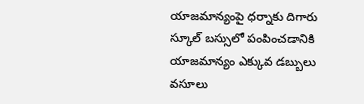యాజమాన్యంపై ధర్నాకు దిగారు స్కూల్ బస్సులో పంపించడానికి యాజమాన్యం ఎక్కువ డబ్బులు వసూలు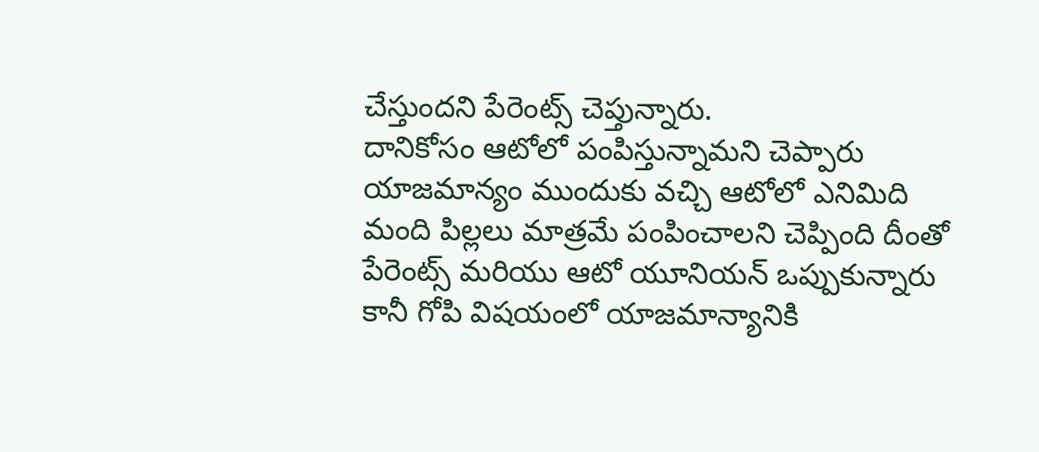చేస్తుందని పేరెంట్స్ చెప్తున్నారు.
దానికోసం ఆటోలో పంపిస్తున్నామని చెప్పారు యాజమాన్యం ముందుకు వచ్చి ఆటోలో ఎనిమిది మంది పిల్లలు మాత్రమే పంపించాలని చెప్పింది దీంతో పేరెంట్స్ మరియు ఆటో యూనియన్ ఒప్పుకున్నారు కానీ గోపి విషయంలో యాజమాన్యానికి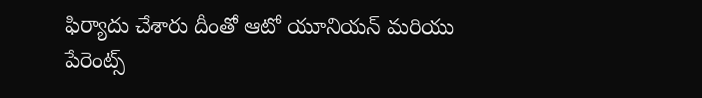ఫిర్యాదు చేశారు దీంతో ఆటో యూనియన్ మరియు పేరెంట్స్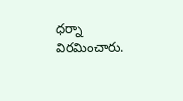ధర్నా విరమించారు.